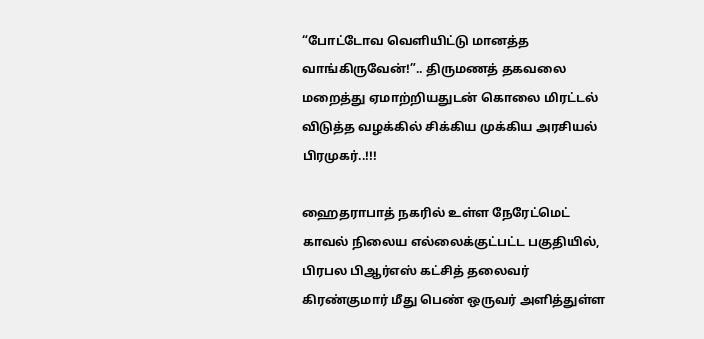“போட்டோவ வெளியிட்டு மானத்த வாங்கிருவேன்!”.. திருமணத் தகவலை மறைத்து ஏமாற்றியதுடன் கொலை மிரட்டல் விடுத்த வழக்கில் சிக்கிய முக்கிய அரசியல் பிரமுகர்..!!!

ஹைதராபாத் நகரில் உள்ள நேரேட்மெட் காவல் நிலைய எல்லைக்குட்பட்ட பகுதியில், பிரபல பிஆர்எஸ் கட்சித் தலைவர் கிரண்குமார் மீது பெண் ஒருவர் அளித்துள்ள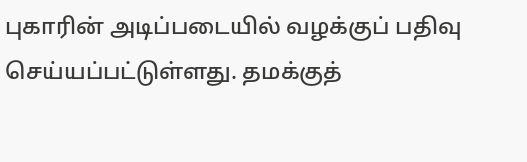புகாரின் அடிப்படையில் வழக்குப் பதிவு செய்யப்பட்டுள்ளது. தமக்குத்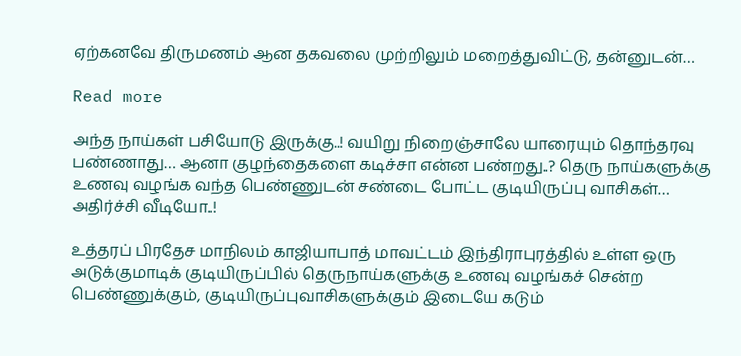ஏற்கனவே திருமணம் ஆன தகவலை முற்றிலும் மறைத்துவிட்டு, தன்னுடன்…

Read more

அந்த நாய்கள் பசியோடு இருக்கு..! வயிறு நிறைஞ்சாலே யாரையும் தொந்தரவு பண்ணாது… ஆனா குழந்தைகளை கடிச்சா என்ன பண்றது..? தெரு நாய்களுக்கு உணவு வழங்க வந்த பெண்ணுடன் சண்டை போட்ட குடியிருப்பு வாசிகள்… அதிர்ச்சி வீடியோ..!

உத்தரப் பிரதேச மாநிலம் காஜியாபாத் மாவட்டம் இந்திராபுரத்தில் உள்ள ஒரு அடுக்குமாடிக் குடியிருப்பில் தெருநாய்களுக்கு உணவு வழங்கச் சென்ற பெண்ணுக்கும், குடியிருப்புவாசிகளுக்கும் இடையே கடும்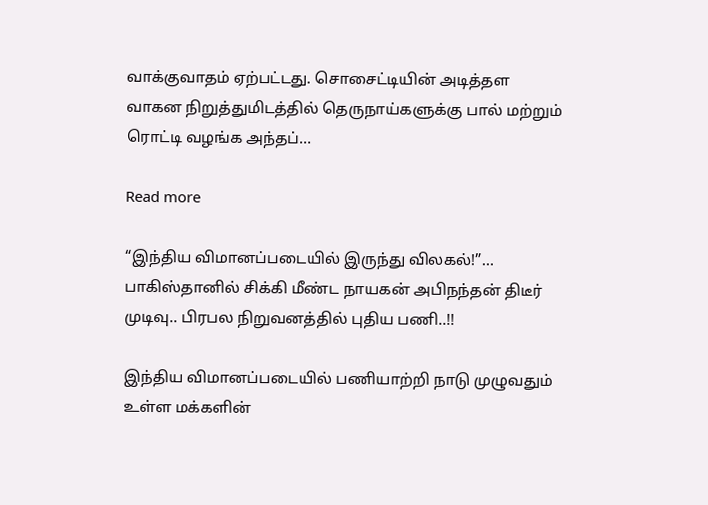வாக்குவாதம் ஏற்பட்டது. சொசைட்டியின் அடித்தள வாகன நிறுத்துமிடத்தில் தெருநாய்களுக்கு பால் மற்றும் ரொட்டி வழங்க அந்தப்…

Read more

“இந்திய விமானப்படையில் இருந்து விலகல்!”… பாகிஸ்தானில் சிக்கி மீண்ட நாயகன் அபிநந்தன் திடீர் முடிவு.. பிரபல நிறுவனத்தில் புதிய பணி..!!

இந்திய விமானப்படையில் பணியாற்றி நாடு முழுவதும் உள்ள மக்களின்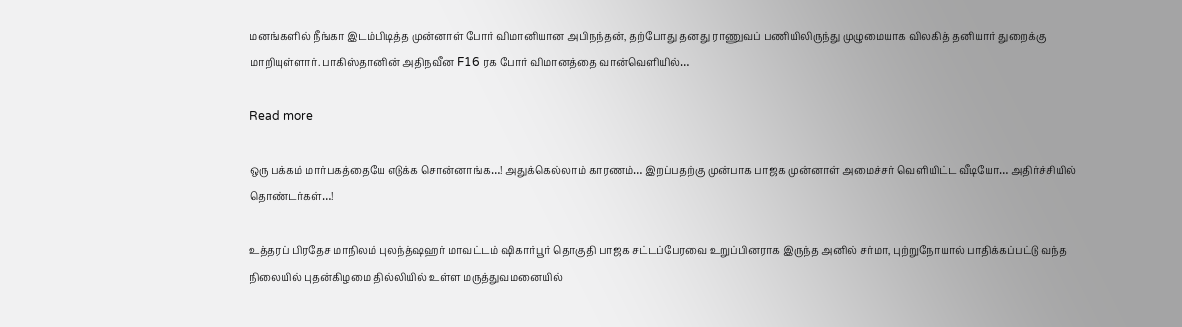மனங்களில் நீங்கா இடம்பிடித்த முன்னாள் போர் விமானியான அபிநந்தன், தற்போது தனது ராணுவப் பணியிலிருந்து முழுமையாக விலகித் தனியார் துறைக்கு மாறியுள்ளார். பாகிஸ்தானின் அதிநவீன F16 ரக போர் விமானத்தை வான்வெளியில்…

Read more

ஒரு பக்கம் மார்பகத்தையே எடுக்க சொன்னாங்க…! அதுக்கெல்லாம் காரணம்… இறப்பதற்கு முன்பாக பாஜக முன்னாள் அமைச்சர் வெளியிட்ட வீடியோ… அதிர்ச்சியில் தொண்டர்கள்…!

உத்தரப் பிரதேச மாநிலம் புலந்த்ஷஹர் மாவட்டம் ஷிகார்பூர் தொகுதி பாஜக சட்டப்பேரவை உறுப்பினராக இருந்த அனில் சர்மா, புற்றுநோயால் பாதிக்கப்பட்டு வந்த நிலையில் புதன்கிழமை தில்லியில் உள்ள மருத்துவமனையில்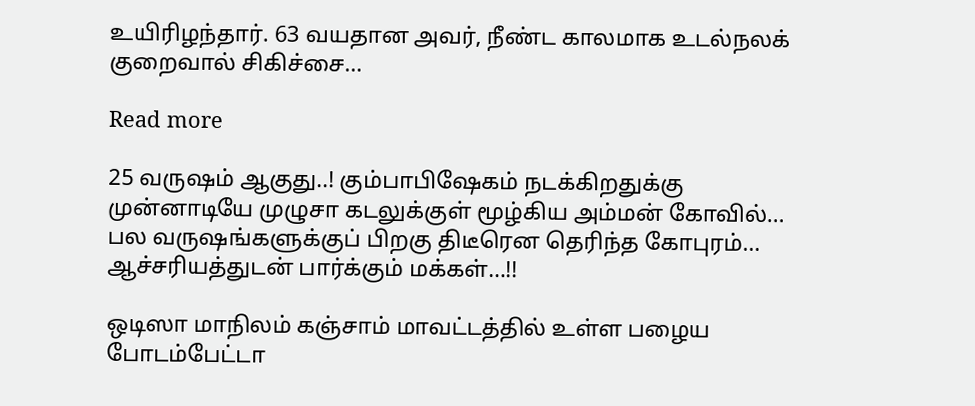உயிரிழந்தார். 63 வயதான அவர், நீண்ட காலமாக உடல்நலக் குறைவால் சிகிச்சை…

Read more

25 வருஷம் ஆகுது..! கும்பாபிஷேகம் நடக்கிறதுக்கு முன்னாடியே முழுசா கடலுக்குள் மூழ்கிய அம்மன் கோவில்… பல வருஷங்களுக்குப் பிறகு திடீரென தெரிந்த கோபுரம்… ஆச்சரியத்துடன் பார்க்கும் மக்கள்…!!

ஒடிஸா மாநிலம் கஞ்சாம் மாவட்டத்தில் உள்ள பழைய போடம்பேட்டா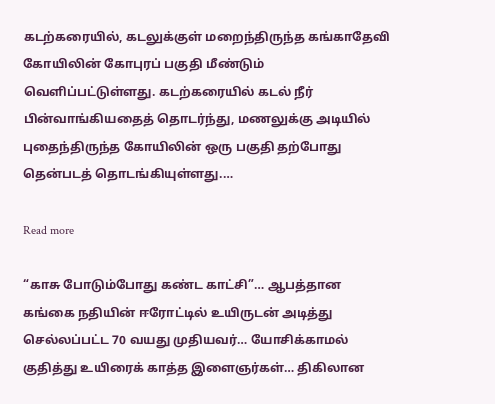கடற்கரையில், கடலுக்குள் மறைந்திருந்த கங்காதேவி கோயிலின் கோபுரப் பகுதி மீண்டும் வெளிப்பட்டுள்ளது. கடற்கரையில் கடல் நீர் பின்வாங்கியதைத் தொடர்ந்து, மணலுக்கு அடியில் புதைந்திருந்த கோயிலின் ஒரு பகுதி தற்போது தென்படத் தொடங்கியுள்ளது.…

Read more

“காசு போடும்போது கண்ட காட்சி”… ஆபத்தான கங்கை நதியின் ஈரோட்டில் உயிருடன் அடித்து செல்லப்பட்ட 70 வயது முதியவர்… யோசிக்காமல் குதித்து உயிரைக் காத்த இளைஞர்கள்… திகிலான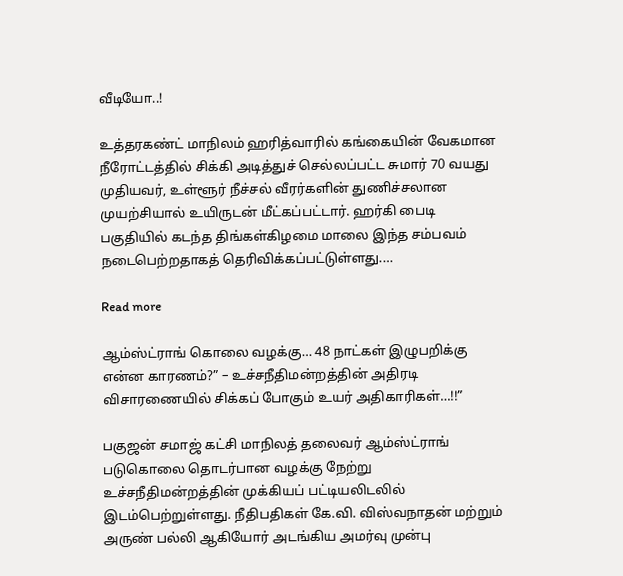வீடியோ..!

உத்தரகண்ட் மாநிலம் ஹரித்வாரில் கங்கையின் வேகமான நீரோட்டத்தில் சிக்கி அடித்துச் செல்லப்பட்ட சுமார் 70 வயது முதியவர், உள்ளூர் நீச்சல் வீரர்களின் துணிச்சலான முயற்சியால் உயிருடன் மீட்கப்பட்டார். ஹர்கி பைடி பகுதியில் கடந்த திங்கள்கிழமை மாலை இந்த சம்பவம் நடைபெற்றதாகத் தெரிவிக்கப்பட்டுள்ளது.…

Read more

ஆம்ஸ்ட்ராங் கொலை வழக்கு… 48 நாட்கள் இழுபறிக்கு என்ன காரணம்?” – உச்சநீதிமன்றத்தின் அதிரடி விசாரணையில் சிக்கப் போகும் உயர் அதிகாரிகள்…!!”

பகுஜன் சமாஜ் கட்சி மாநிலத் தலைவர் ஆம்ஸ்ட்ராங் படுகொலை தொடர்பான வழக்கு நேற்று உச்சநீதிமன்றத்தின் முக்கியப் பட்டியலிடலில் இடம்பெற்றுள்ளது. நீதிபதிகள் கே.வி. விஸ்வநாதன் மற்றும் அருண் பல்லி ஆகியோர் அடங்கிய அமர்வு முன்பு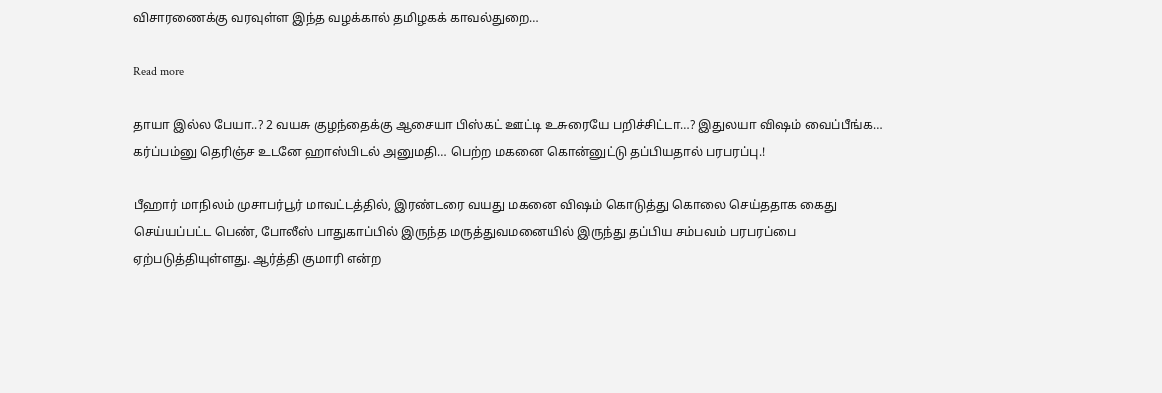விசாரணைக்கு வரவுள்ள இந்த வழக்கால் தமிழகக் காவல்துறை…

Read more

தாயா இல்ல பேயா..? 2 வயசு குழந்தைக்கு ஆசையா பிஸ்கட் ஊட்டி உசுரையே பறிச்சிட்டா…? இதுலயா விஷம் வைப்பீங்க… கர்ப்பம்னு தெரிஞ்ச உடனே ஹாஸ்பிடல் அனுமதி… பெற்ற மகனை கொன்னுட்டு தப்பியதால் பரபரப்பு.!

பீஹார் மாநிலம் முசாபர்பூர் மாவட்டத்தில், இரண்டரை வயது மகனை விஷம் கொடுத்து கொலை செய்ததாக கைது செய்யப்பட்ட பெண், போலீஸ் பாதுகாப்பில் இருந்த மருத்துவமனையில் இருந்து தப்பிய சம்பவம் பரபரப்பை ஏற்படுத்தியுள்ளது. ஆர்த்தி குமாரி என்ற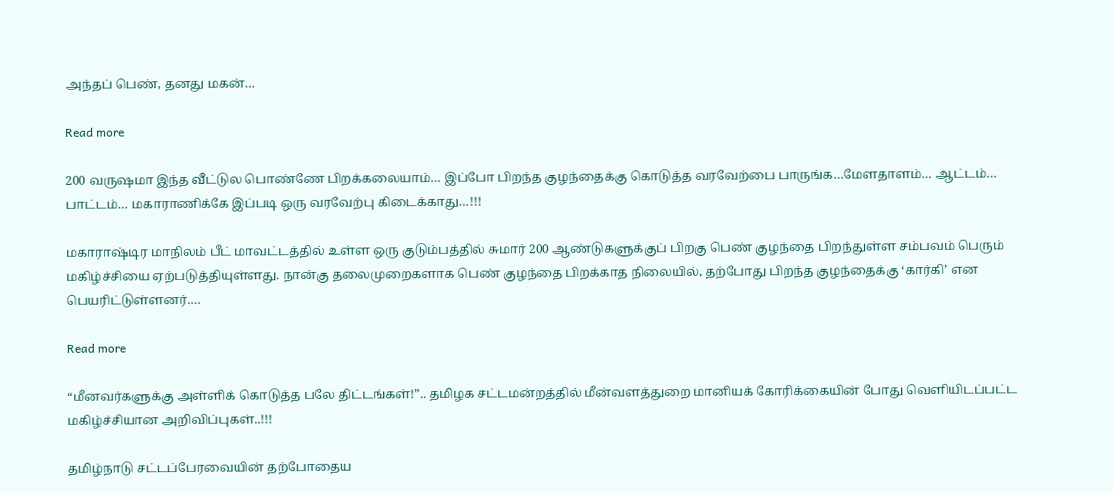அந்தப் பெண், தனது மகன்…

Read more

200 வருஷமா இந்த வீட்டுல பொண்ணே பிறக்கலையாம்… இப்போ பிறந்த குழந்தைக்கு கொடுத்த வரவேற்பை பாருங்க…மேளதாளம்… ஆட்டம்… பாட்டம்… மகாராணிக்கே இப்படி ஒரு வரவேற்பு கிடைக்காது…!!!

மகாராஷ்டிர மாநிலம் பீட் மாவட்டத்தில் உள்ள ஒரு குடும்பத்தில் சுமார் 200 ஆண்டுகளுக்குப் பிறகு பெண் குழந்தை பிறந்துள்ள சம்பவம் பெரும் மகிழ்ச்சியை ஏற்படுத்தியுள்ளது. நான்கு தலைமுறைகளாக பெண் குழந்தை பிறக்காத நிலையில், தற்போது பிறந்த குழந்தைக்கு ‘கார்கி’ என பெயரிட்டுள்ளனர்.…

Read more

“மீனவர்களுக்கு அள்ளிக் கொடுத்த பலே திட்டங்கள்!”.. தமிழக சட்டமன்றத்தில் மீன்வளத்துறை மானியக் கோரிக்கையின் போது வெளியிடப்பட்ட மகிழ்ச்சியான அறிவிப்புகள்..!!!

தமிழ்நாடு சட்டப்பேரவையின் தற்போதைய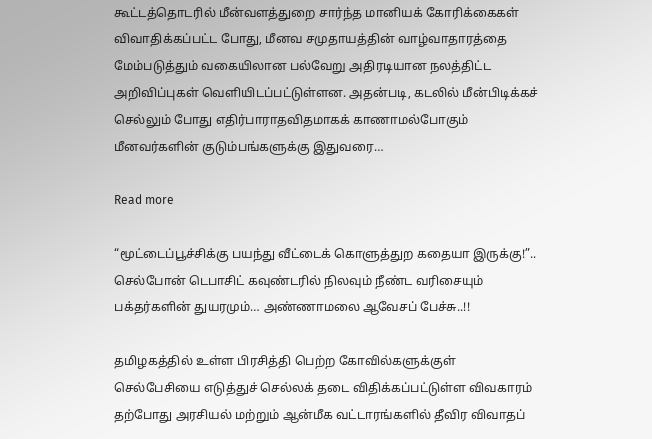கூட்டத்தொடரில் மீன்வளத்துறை சார்ந்த மானியக் கோரிக்கைகள் விவாதிக்கப்பட்ட போது, மீனவ சமுதாயத்தின் வாழ்வாதாரத்தை மேம்படுத்தும் வகையிலான பல்வேறு அதிரடியான நலத்திட்ட அறிவிப்புகள் வெளியிடப்பட்டுள்ளன. அதன்படி, கடலில் மீன்பிடிக்கச் செல்லும் போது எதிர்பாராதவிதமாகக் காணாமல்போகும் மீனவர்களின் குடும்பங்களுக்கு இதுவரை…

Read more

“மூட்டைப்பூச்சிக்கு பயந்து வீட்டைக் கொளுத்துற கதையா இருக்கு!”.. செல்போன் டெபாசிட் கவுண்டரில் நிலவும் நீண்ட வரிசையும் பக்தர்களின் துயரமும்… அண்ணாமலை ஆவேசப் பேச்சு..!!

தமிழகத்தில் உள்ள பிரசித்தி பெற்ற கோவில்களுக்குள் செல்பேசியை எடுத்துச் செல்லக் தடை விதிக்கப்பட்டுள்ள விவகாரம் தற்போது அரசியல் மற்றும் ஆன்மீக வட்டாரங்களில் தீவிர விவாதப்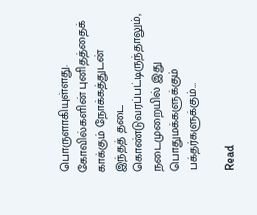பொருளாகியுள்ளது. கோவில்களின் புனிதத்தைக் காக்கும் நோக்கத்துடன் இந்தத் தடை கொண்டுவரப்பட்டிருந்தாலும், நடைமுறையில் இது பொதுமக்களுக்கும் பக்தர்களுக்கும்…

Read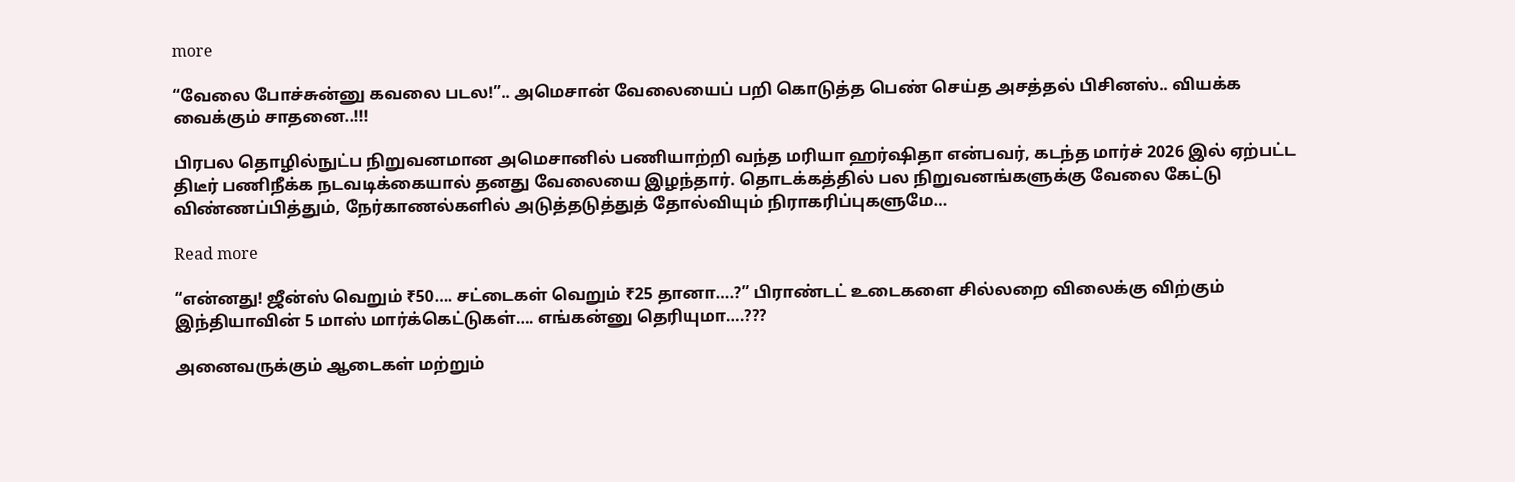more

“வேலை போச்சுன்னு கவலை படல!”.. அமெசான் வேலையைப் பறி கொடுத்த பெண் செய்த அசத்தல் பிசினஸ்.. வியக்க வைக்கும் சாதனை..!!!

பிரபல தொழில்நுட்ப நிறுவனமான அமெசானில் பணியாற்றி வந்த மரியா ஹர்ஷிதா என்பவர், கடந்த மார்ச் 2026 இல் ஏற்பட்ட திடீர் பணிநீக்க நடவடிக்கையால் தனது வேலையை இழந்தார். தொடக்கத்தில் பல நிறுவனங்களுக்கு வேலை கேட்டு விண்ணப்பித்தும், நேர்காணல்களில் அடுத்தடுத்துத் தோல்வியும் நிராகரிப்புகளுமே…

Read more

“என்னது! ஜீன்ஸ் வெறும் ₹50…. சட்டைகள் வெறும் ₹25 தானா….?” பிராண்டட் உடைகளை சில்லறை விலைக்கு விற்கும் இந்தியாவின் 5 மாஸ் மார்க்கெட்டுகள்‌‌…. எங்கன்னு தெரியுமா….???

அனைவருக்கும் ஆடைகள் மற்றும்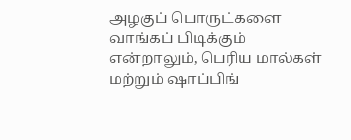அழகுப் பொருட்களை வாங்கப் பிடிக்கும் என்றாலும், பெரிய மால்கள் மற்றும் ஷாப்பிங்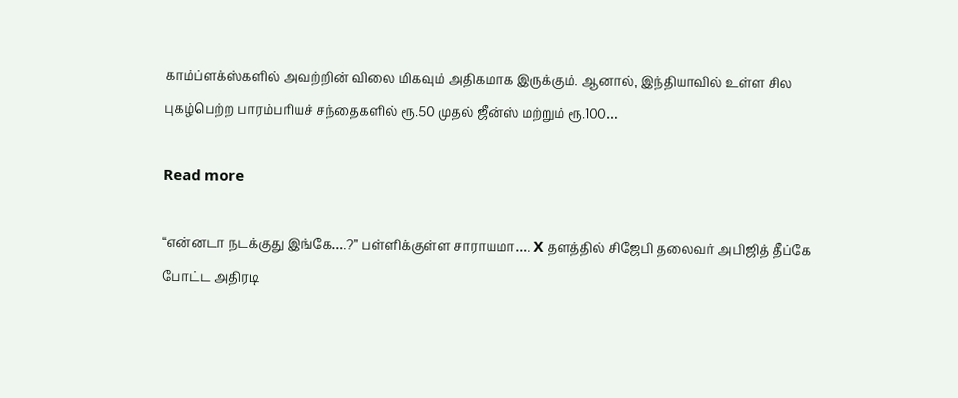காம்ப்ளக்ஸ்களில் அவற்றின் விலை மிகவும் அதிகமாக இருக்கும். ஆனால், இந்தியாவில் உள்ள சில புகழ்பெற்ற பாரம்பரியச் சந்தைகளில் ரூ.50 முதல் ஜீன்ஸ் மற்றும் ரூ.100…

Read more

“என்னடா நடக்குது இங்கே….?” பள்ளிக்குள்ள சாராயமா…. X தளத்தில் சிஜேபி தலைவர் அபிஜித் தீப்கே போட்ட அதிரடி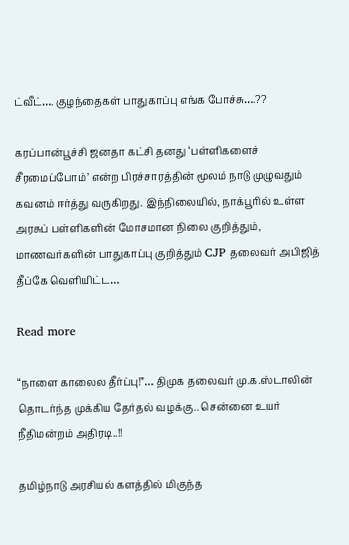ட்வீட்…. குழந்தைகள் பாதுகாப்பு எங்க போச்சு….??

கரப்பான்பூச்சி ஜனதா கட்சி தனது ‘பள்ளிகளைச் சீரமைப்போம்’ என்ற பிரச்சாரத்தின் மூலம் நாடு முழுவதும் கவனம் ஈர்த்து வருகிறது. இந்நிலையில், நாக்பூரில் உள்ள அரசுப் பள்ளிகளின் மோசமான நிலை குறித்தும், மாணவர்களின் பாதுகாப்பு குறித்தும் CJP தலைவர் அபிஜித் தீப்கே வெளியிட்ட…

Read more

“நாளை காலைல தீர்ப்பு!”… திமுக தலைவர் மு.க.ஸ்டாலின் தொடர்ந்த முக்கிய தேர்தல் வழக்கு.. சென்னை உயர் நீதிமன்றம் அதிரடி..!!

தமிழ்நாடு அரசியல் களத்தில் மிகுந்த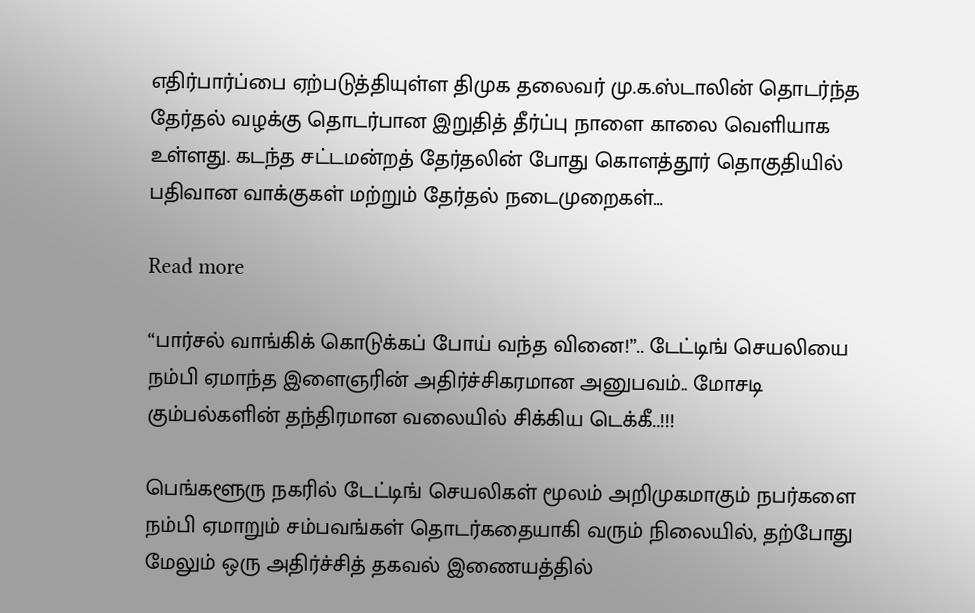எதிர்பார்ப்பை ஏற்படுத்தியுள்ள திமுக தலைவர் மு.க.ஸ்டாலின் தொடர்ந்த தேர்தல் வழக்கு தொடர்பான இறுதித் தீர்ப்பு நாளை காலை வெளியாக உள்ளது. கடந்த சட்டமன்றத் தேர்தலின் போது கொளத்தூர் தொகுதியில் பதிவான வாக்குகள் மற்றும் தேர்தல் நடைமுறைகள்…

Read more

“பார்சல் வாங்கிக் கொடுக்கப் போய் வந்த வினை!”.. டேட்டிங் செயலியை நம்பி ஏமாந்த இளைஞரின் அதிர்ச்சிகரமான அனுபவம்.. மோசடி கும்பல்களின் தந்திரமான வலையில் சிக்கிய டெக்கீ..!!!

பெங்களூரு நகரில் டேட்டிங் செயலிகள் மூலம் அறிமுகமாகும் நபர்களை நம்பி ஏமாறும் சம்பவங்கள் தொடர்கதையாகி வரும் நிலையில், தற்போது மேலும் ஒரு அதிர்ச்சித் தகவல் இணையத்தில்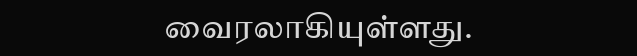வைரலாகியுள்ளது.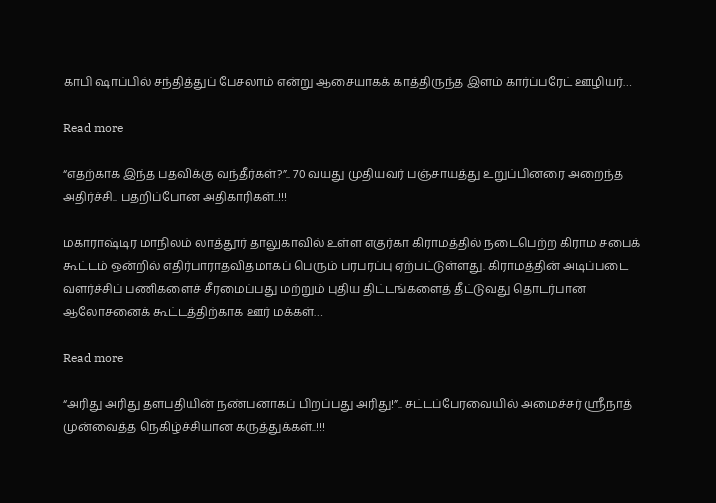காபி ஷாப்பில் சந்தித்துப் பேசலாம் என்று ஆசையாகக் காத்திருந்த இளம் கார்ப்பரேட் ஊழியர்…

Read more

“எதற்காக இந்த பதவிக்கு வந்தீர்கள்?”.. 70 வயது முதியவர் பஞ்சாயத்து உறுப்பினரை அறைந்த அதிர்ச்சி.. பதறிப்போன அதிகாரிகள்..!!!

மகாராஷ்டிர மாநிலம் லாத்தூர் தாலுகாவில் உள்ள எகுர்கா கிராமத்தில் நடைபெற்ற கிராம சபைக் கூட்டம் ஒன்றில் எதிர்பாராதவிதமாகப் பெரும் பரபரப்பு ஏற்பட்டுள்ளது. கிராமத்தின் அடிப்படை வளர்ச்சிப் பணிகளைச் சீரமைப்பது மற்றும் புதிய திட்டங்களைத் தீட்டுவது தொடர்பான ஆலோசனைக் கூட்டத்திற்காக ஊர் மக்கள்…

Read more

“அரிது அரிது தளபதியின் நண்பனாகப் பிறப்பது அரிது!”.. சட்டப்பேரவையில் அமைச்சர் ஸ்ரீநாத் முன்வைத்த நெகிழ்ச்சியான கருத்துக்கள்..!!!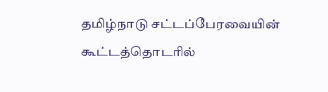தமிழ்நாடு சட்டப்பேரவையின் கூட்டத்தொடரில்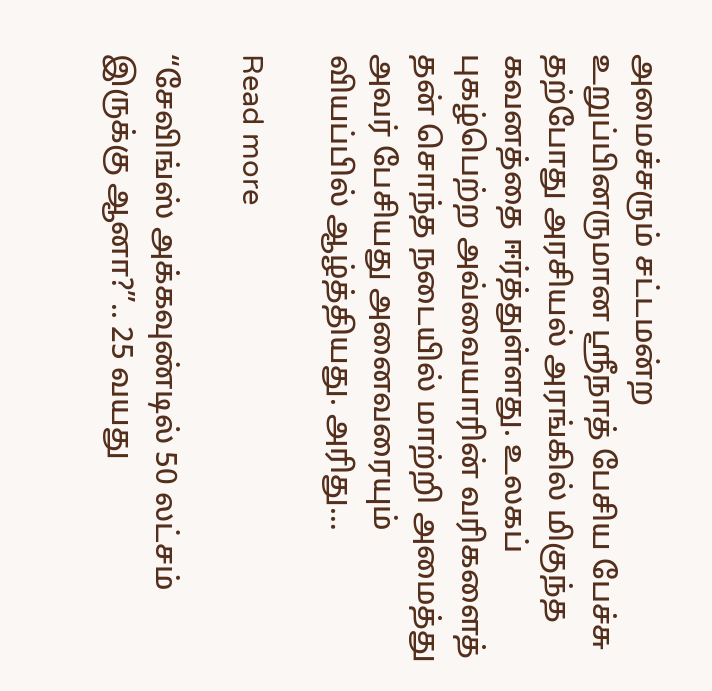அமைச்சரும் சட்டமன்ற உறுப்பினருமான ஸ்ரீநாத் பேசிய பேச்சு தற்போது அரசியல் அரங்கில் மிகுந்த கவனத்தை ஈர்த்துள்ளது. உலகப் புகழ்பெற்ற அவ்வையாரின் வரிகளைத் தன் சொந்த நடையில் மாற்றி அமைத்து அவர் பேசியது அனைவரையும் வியப்பில் ஆழ்த்தியது. அரிது…

Read more

“சேவிங்ஸ் அக்கவுண்டில் 50 லட்சம் இருக்கு ஆனா?”.. 25 வயது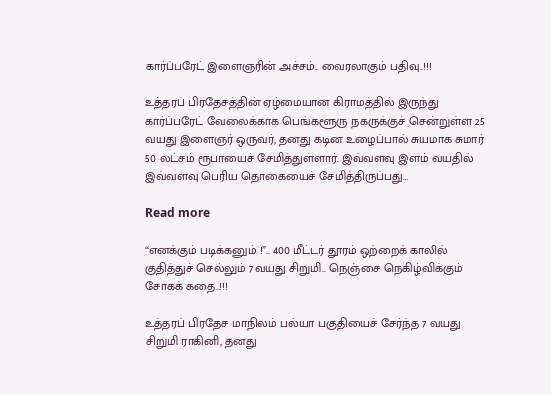கார்ப்பரேட் இளைஞரின் அச்சம்.. வைரலாகும் பதிவு..!!!

உத்தரப் பிரதேசத்தின் ஏழ்மையான கிராமத்தில் இருந்து கார்ப்பரேட் வேலைக்காக பெங்களூரு நகருக்குச் சென்றுள்ள 25 வயது இளைஞர் ஒருவர், தனது கடின உழைப்பால் சுயமாக சுமார் 50 லட்சம் ரூபாயைச் சேமித்துள்ளார். இவ்வளவு இளம் வயதில் இவ்வளவு பெரிய தொகையைச் சேமித்திருப்பது…

Read more

“எனக்கும் படிக்கனும் !”.. 400 மீட்டர் தூரம் ஒற்றைக் காலில் குதித்துச் செல்லும் 7வயது சிறுமி.. நெஞ்சை நெகிழ்விக்கும் சோகக் கதை..!!!

உத்தரப் பிரதேச மாநிலம் பல்யா பகுதியைச் சேர்ந்த 7 வயது சிறுமி ராகினி, தனது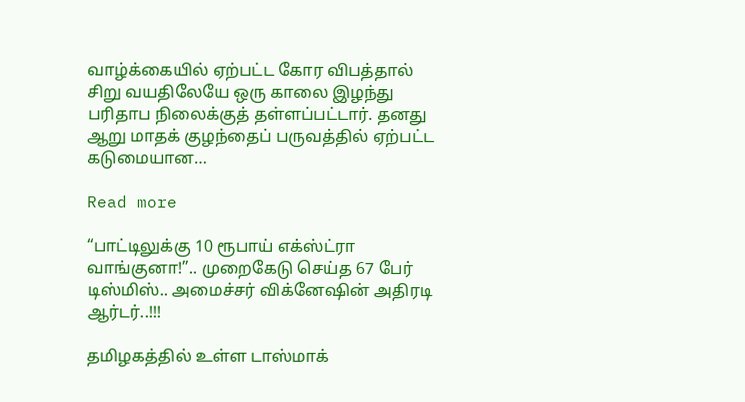வாழ்க்கையில் ஏற்பட்ட கோர விபத்தால் சிறு வயதிலேயே ஒரு காலை இழந்து பரிதாப நிலைக்குத் தள்ளப்பட்டார். தனது ஆறு மாதக் குழந்தைப் பருவத்தில் ஏற்பட்ட கடுமையான…

Read more

“பாட்டிலுக்கு 10 ரூபாய் எக்ஸ்ட்ரா வாங்குனா!”.. முறைகேடு செய்த 67 பேர் டிஸ்மிஸ்.. அமைச்சர் விக்னேஷின் அதிரடி ஆர்டர்..!!!

தமிழகத்தில் உள்ள டாஸ்மாக்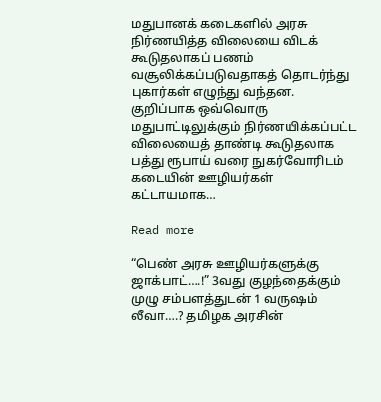மதுபானக் கடைகளில் அரசு நிர்ணயித்த விலையை விடக் கூடுதலாகப் பணம் வசூலிக்கப்படுவதாகத் தொடர்ந்து புகார்கள் எழுந்து வந்தன. குறிப்பாக ஒவ்வொரு மதுபாட்டிலுக்கும் நிர்ணயிக்கப்பட்ட விலையைத் தாண்டி கூடுதலாக பத்து ரூபாய் வரை நுகர்வோரிடம் கடையின் ஊழியர்கள் கட்டாயமாக…

Read more

“பெண் அரசு ஊழியர்களுக்கு ஜாக்பாட்….!” 3வது குழந்தைக்கும் முழு சம்பளத்துடன் 1 வருஷம் லீவா….? தமிழக அரசின்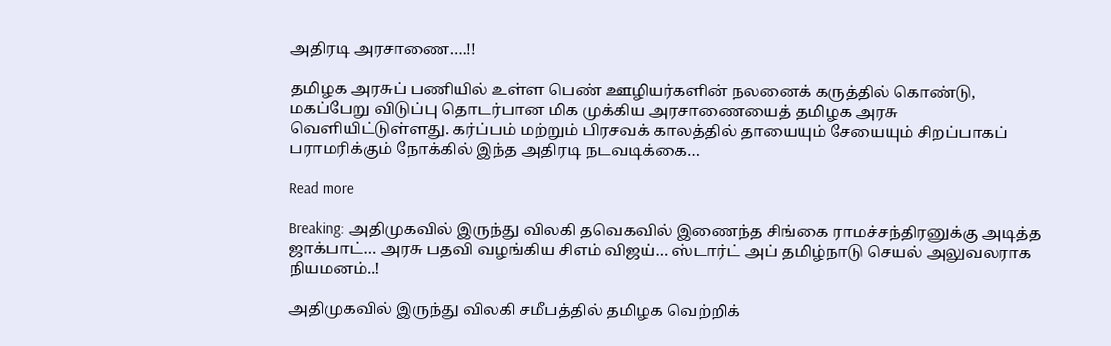அதிரடி அரசாணை….!!

தமிழக அரசுப் பணியில் உள்ள பெண் ஊழியர்களின் நலனைக் கருத்தில் கொண்டு, மகப்பேறு விடுப்பு தொடர்பான மிக முக்கிய அரசாணையைத் தமிழக அரசு வெளியிட்டுள்ளது. கர்ப்பம் மற்றும் பிரசவக் காலத்தில் தாயையும் சேயையும் சிறப்பாகப் பராமரிக்கும் நோக்கில் இந்த அதிரடி நடவடிக்கை…

Read more

Breaking: அதிமுகவில் இருந்து விலகி தவெகவில் இணைந்த சிங்கை ராமச்சந்திரனுக்கு அடித்த ஜாக்பாட்… அரசு பதவி வழங்கிய சிஎம் விஜய்… ஸ்டார்ட் அப் தமிழ்நாடு செயல் அலுவலராக நியமனம்..!

அதிமுகவில் இருந்து விலகி சமீபத்தில் தமிழக வெற்றிக்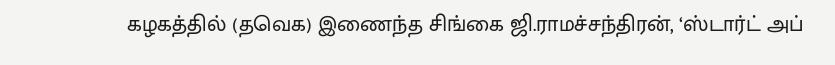கழகத்தில் (தவெக) இணைந்த சிங்கை ஜி.ராமச்சந்திரன், ‘ஸ்டார்ட் அப்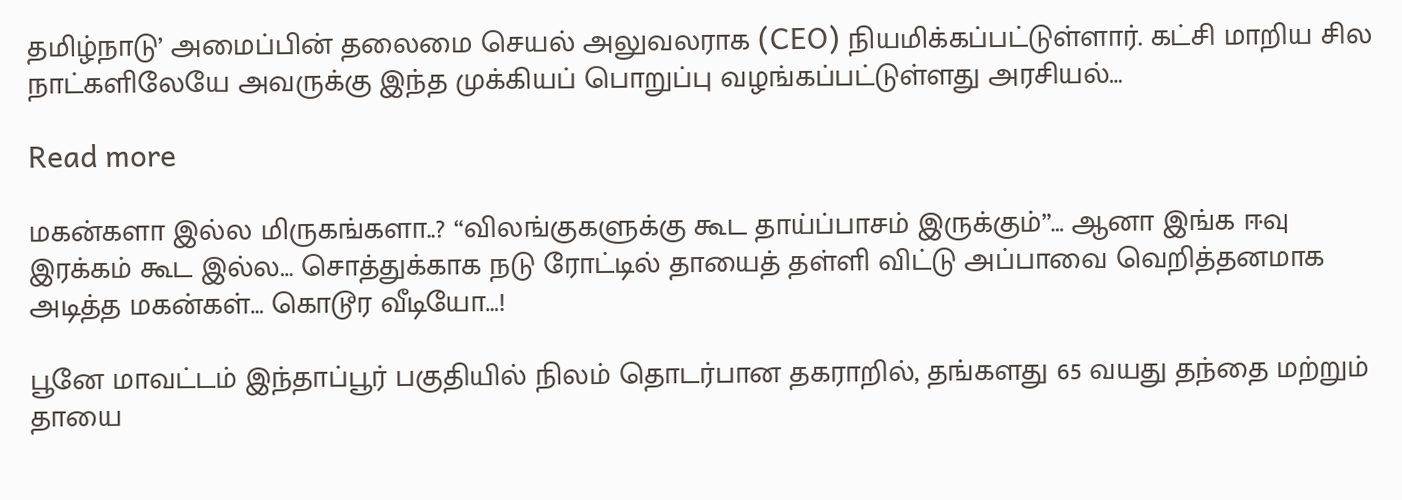தமிழ்நாடு’ அமைப்பின் தலைமை செயல் அலுவலராக (CEO) நியமிக்கப்பட்டுள்ளார். கட்சி மாறிய சில நாட்களிலேயே அவருக்கு இந்த முக்கியப் பொறுப்பு வழங்கப்பட்டுள்ளது அரசியல்…

Read more

மகன்களா இல்ல மிருகங்களா..? “விலங்குகளுக்கு கூட தாய்ப்பாசம் இருக்கும்”… ஆனா இங்க ஈவு இரக்கம் கூட இல்ல… சொத்துக்காக நடு ரோட்டில் தாயைத் தள்ளி விட்டு அப்பாவை வெறித்தனமாக அடித்த மகன்கள்… கொடூர வீடியோ…!

பூனே மாவட்டம் இந்தாப்பூர் பகுதியில் நிலம் தொடர்பான தகராறில், தங்களது 65 வயது தந்தை மற்றும் தாயை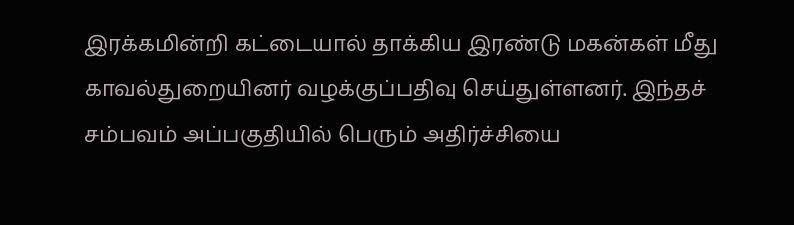இரக்கமின்றி கட்டையால் தாக்கிய இரண்டு மகன்கள் மீது காவல்துறையினர் வழக்குப்பதிவு செய்துள்ளனர். இந்தச் சம்பவம் அப்பகுதியில் பெரும் அதிர்ச்சியை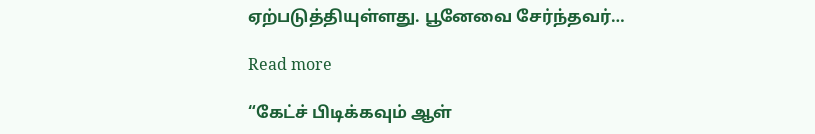ஏற்படுத்தியுள்ளது. பூனேவை சேர்ந்தவர்…

Read more

“கேட்ச் பிடிக்கவும் ஆள்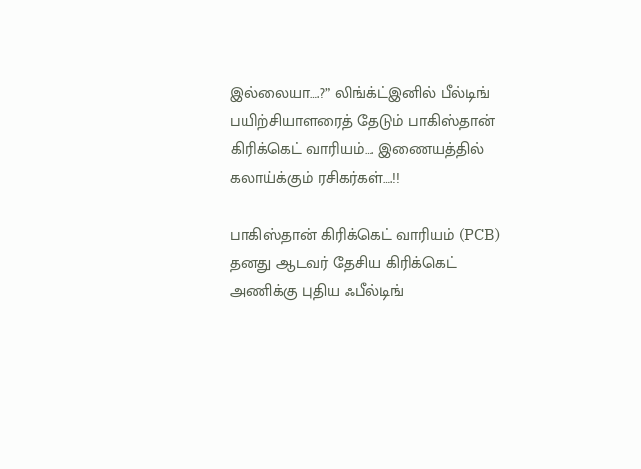இல்லையா….?” லிங்க்ட்இனில் பீல்டிங் பயிற்சியாளரைத் தேடும் பாகிஸ்தான் கிரிக்கெட் வாரியம்…. இணையத்தில் கலாய்க்கும் ரசிகர்கள்….!!

பாகிஸ்தான் கிரிக்கெட் வாரியம் (PCB) தனது ஆடவர் தேசிய கிரிக்கெட் அணிக்கு புதிய ஃபீல்டிங்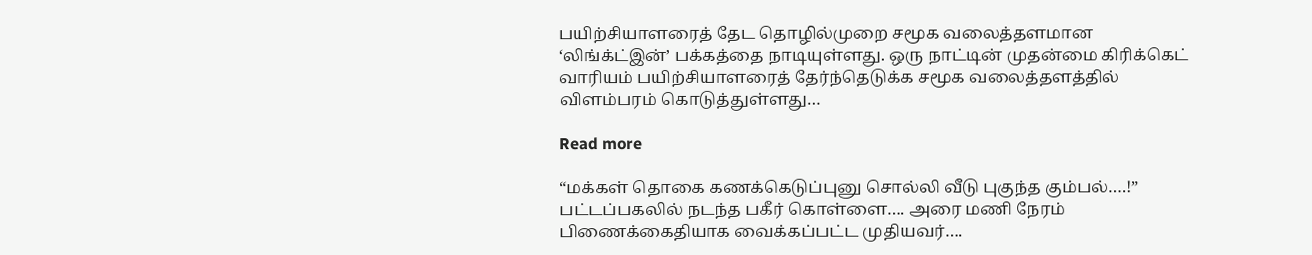பயிற்சியாளரைத் தேட தொழில்முறை சமூக வலைத்தளமான ‘லிங்க்ட்இன்’ பக்கத்தை நாடியுள்ளது. ஒரு நாட்டின் முதன்மை கிரிக்கெட் வாரியம் பயிற்சியாளரைத் தேர்ந்தெடுக்க சமூக வலைத்தளத்தில் விளம்பரம் கொடுத்துள்ளது…

Read more

“மக்கள் தொகை கணக்கெடுப்புனு சொல்லி வீடு புகுந்த கும்பல்….!” பட்டப்பகலில் நடந்த பகீர் கொள்ளை…. அரை மணி நேரம் பிணைக்கைதியாக வைக்கப்பட்ட முதியவர்….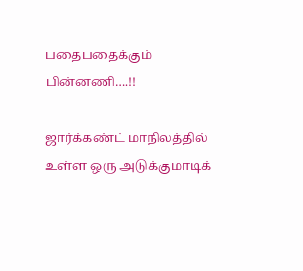பதைபதைக்கும் பின்னணி….!!

ஜார்க்கண்ட் மாநிலத்தில் உள்ள ஒரு அடுக்குமாடிக்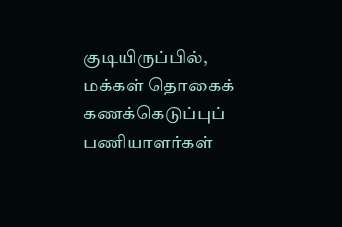குடியிருப்பில், மக்கள் தொகைக் கணக்கெடுப்புப் பணியாளர்கள்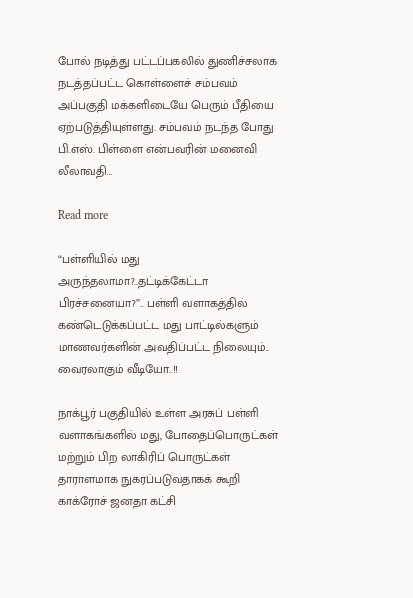போல் நடித்து பட்டப்பகலில் துணிச்சலாக நடத்தப்பட்ட கொள்ளைச் சம்பவம் அப்பகுதி மக்களிடையே பெரும் பீதியை ஏற்படுத்தியுள்ளது. சம்பவம் நடந்த போது பி.எஸ். பிள்ளை என்பவரின் மனைவி லீலாவதி…

Read more

“பள்ளியில் மது அருந்தலாமா?..தட்டிக்கேட்டா பிரச்சனையா?”.. பள்ளி வளாகத்தில் கண்டெடுக்கப்பட்ட மது பாட்டில்களும் மாணவர்களின் அவதிப்பட்ட நிலையும்.. வைரலாகும் வீடியோ..!!

நாக்பூர் பகுதியில் உள்ள அரசுப் பள்ளி வளாகங்களில் மது, போதைப்பொருட்கள் மற்றும் பிற லாகிரிப் பொருட்கள் தாராளமாக நுகரப்படுவதாகக் கூறி காக்ரோச் ஜனதா கட்சி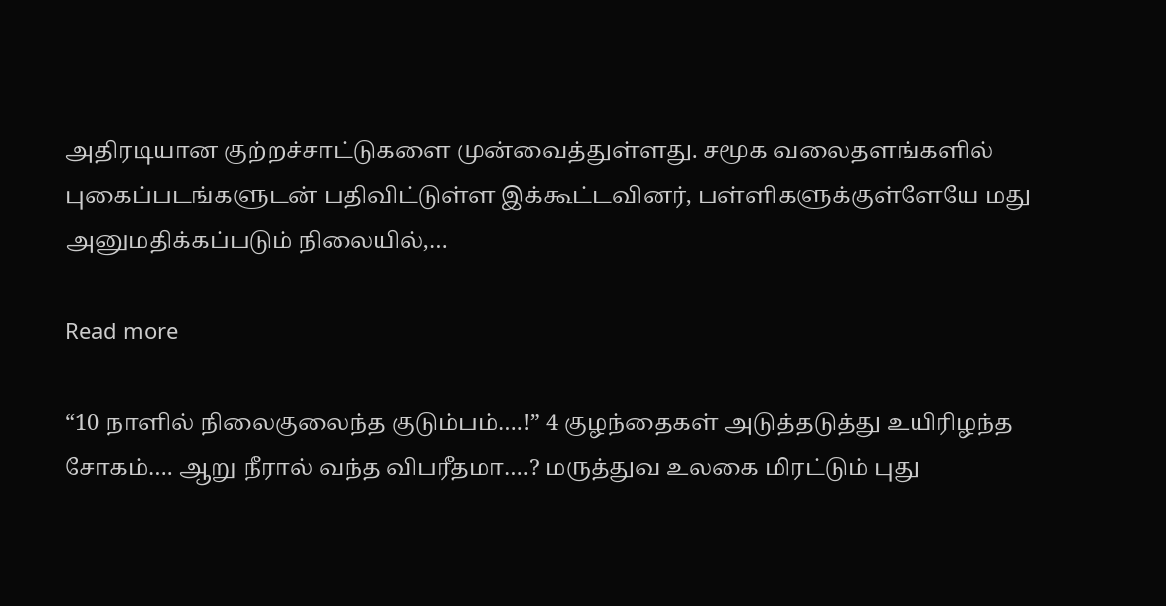அதிரடியான குற்றச்சாட்டுகளை முன்வைத்துள்ளது. சமூக வலைதளங்களில் புகைப்படங்களுடன் பதிவிட்டுள்ள இக்கூட்டவினர், பள்ளிகளுக்குள்ளேயே மது அனுமதிக்கப்படும் நிலையில்,…

Read more

“10 நாளில் நிலைகுலைந்த குடும்பம்….!” 4 குழந்தைகள் அடுத்தடுத்து உயிரிழந்த சோகம்…. ஆறு நீரால் வந்த விபரீதமா….? மருத்துவ உலகை மிரட்டும் புது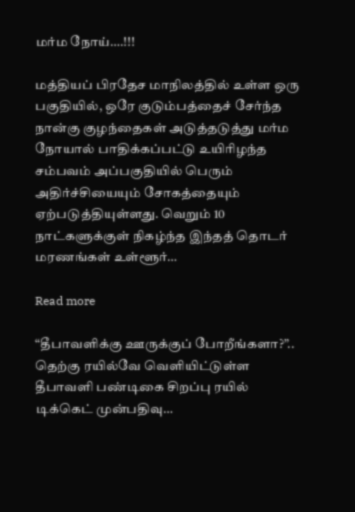மர்ம நோய்….!!!

மத்தியப் பிரதேச மாநிலத்தில் உள்ள ஒரு பகுதியில், ஒரே குடும்பத்தைச் சேர்ந்த நான்கு குழந்தைகள் அடுத்தடுத்து மர்ம நோயால் பாதிக்கப்பட்டு உயிரிழந்த சம்பவம் அப்பகுதியில் பெரும் அதிர்ச்சியையும் சோகத்தையும் ஏற்படுத்தியுள்ளது. வெறும் 10 நாட்களுக்குள் நிகழ்ந்த இந்தத் தொடர் மரணங்கள் உள்ளூர்…

Read more

“தீபாவளிக்கு ஊருக்குப் போறீங்களா?”.. தெற்கு ரயில்வே வெளியிட்டுள்ள தீபாவளி பண்டிகை சிறப்பு ரயில் டிக்கெட் முன்பதிவு…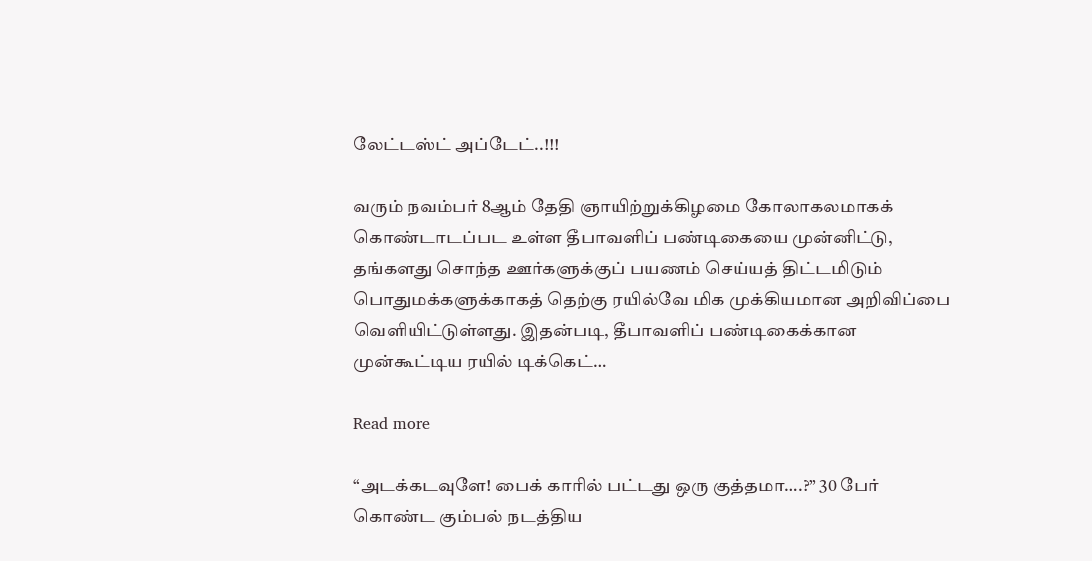லேட்டஸ்ட் அப்டேட்..!!!

வரும் நவம்பர் 8ஆம் தேதி ஞாயிற்றுக்கிழமை கோலாகலமாகக் கொண்டாடப்பட உள்ள தீபாவளிப் பண்டிகையை முன்னிட்டு, தங்களது சொந்த ஊர்களுக்குப் பயணம் செய்யத் திட்டமிடும் பொதுமக்களுக்காகத் தெற்கு ரயில்வே மிக முக்கியமான அறிவிப்பை வெளியிட்டுள்ளது. இதன்படி, தீபாவளிப் பண்டிகைக்கான முன்கூட்டிய ரயில் டிக்கெட்…

Read more

“அடக்கடவுளே! பைக் காரில் பட்டது ஒரு குத்தமா….?” 30 பேர் கொண்ட கும்பல் நடத்திய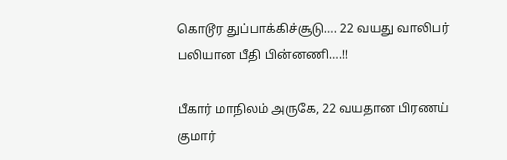கொடூர துப்பாக்கிச்சூடு…. 22 வயது வாலிபர் பலியான பீதி பின்னணி….!!

பீகார் மாநிலம் அருகே, 22 வயதான பிரணய் குமார்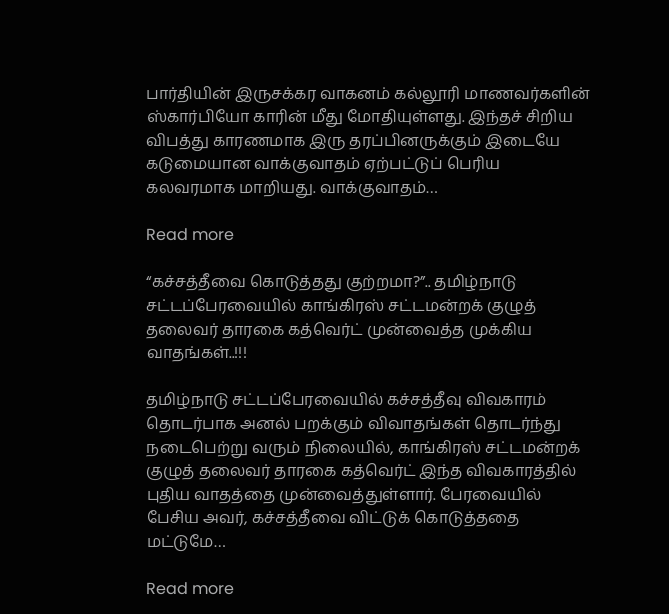பார்தியின் இருசக்கர வாகனம் கல்லூரி மாணவர்களின் ஸ்கார்பியோ காரின் மீது மோதியுள்ளது. இந்தச் சிறிய விபத்து காரணமாக இரு தரப்பினருக்கும் இடையே கடுமையான வாக்குவாதம் ஏற்பட்டுப் பெரிய கலவரமாக மாறியது. வாக்குவாதம்…

Read more

“கச்சத்தீவை கொடுத்தது குற்றமா?”.. தமிழ்நாடு சட்டப்பேரவையில் காங்கிரஸ் சட்டமன்றக் குழுத் தலைவர் தாரகை கத்வெர்ட் முன்வைத்த முக்கிய வாதங்கள்..!!!

தமிழ்நாடு சட்டப்பேரவையில் கச்சத்தீவு விவகாரம் தொடர்பாக அனல் பறக்கும் விவாதங்கள் தொடர்ந்து நடைபெற்று வரும் நிலையில், காங்கிரஸ் சட்டமன்றக் குழுத் தலைவர் தாரகை கத்வெர்ட் இந்த விவகாரத்தில் புதிய வாதத்தை முன்வைத்துள்ளார். பேரவையில் பேசிய அவர், கச்சத்தீவை விட்டுக் கொடுத்ததை மட்டுமே…

Read more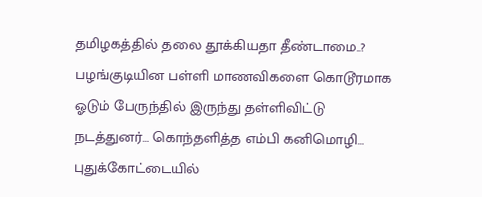தமிழகத்தில் தலை தூக்கியதா தீண்டாமை..? பழங்குடியின பள்ளி மாணவிகளை கொடூரமாக ஓடும் பேருந்தில் இருந்து தள்ளிவிட்டு நடத்துனர்… கொந்தளித்த எம்பி கனிமொழி… புதுக்கோட்டையில்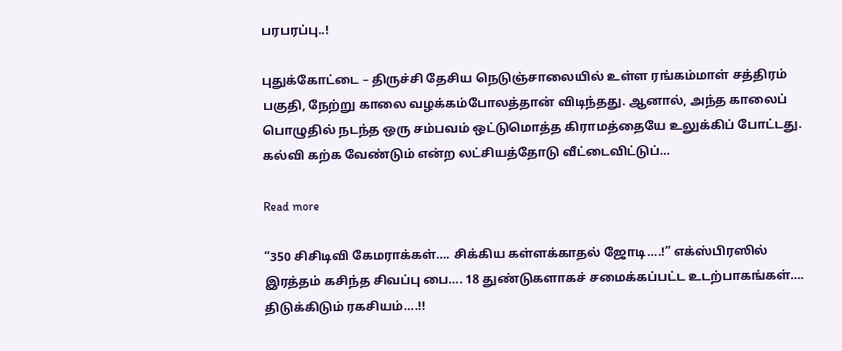பரபரப்பு..!

புதுக்கோட்டை – திருச்சி தேசிய நெடுஞ்சாலையில் உள்ள ரங்கம்மாள் சத்திரம் பகுதி, நேற்று காலை வழக்கம்போலத்தான் விடிந்தது. ஆனால், அந்த காலைப் பொழுதில் நடந்த ஒரு சம்பவம் ஒட்டுமொத்த கிராமத்தையே உலுக்கிப் போட்டது. கல்வி கற்க வேண்டும் என்ற லட்சியத்தோடு வீட்டைவிட்டுப்…

Read more

“350 சிசிடிவி கேமராக்கள்…. சிக்கிய கள்ளக்காதல் ஜோடி….!” எக்ஸ்பிரஸில் இரத்தம் கசிந்த சிவப்பு பை…. 18 துண்டுகளாகச் சமைக்கப்பட்ட உடற்பாகங்கள்…. திடுக்கிடும் ரகசியம்….!!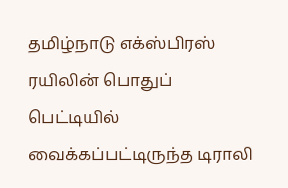தமிழ்நாடு எக்ஸ்பிரஸ் ரயிலின் பொதுப் பெட்டியில் வைக்கப்பட்டிருந்த டிராலி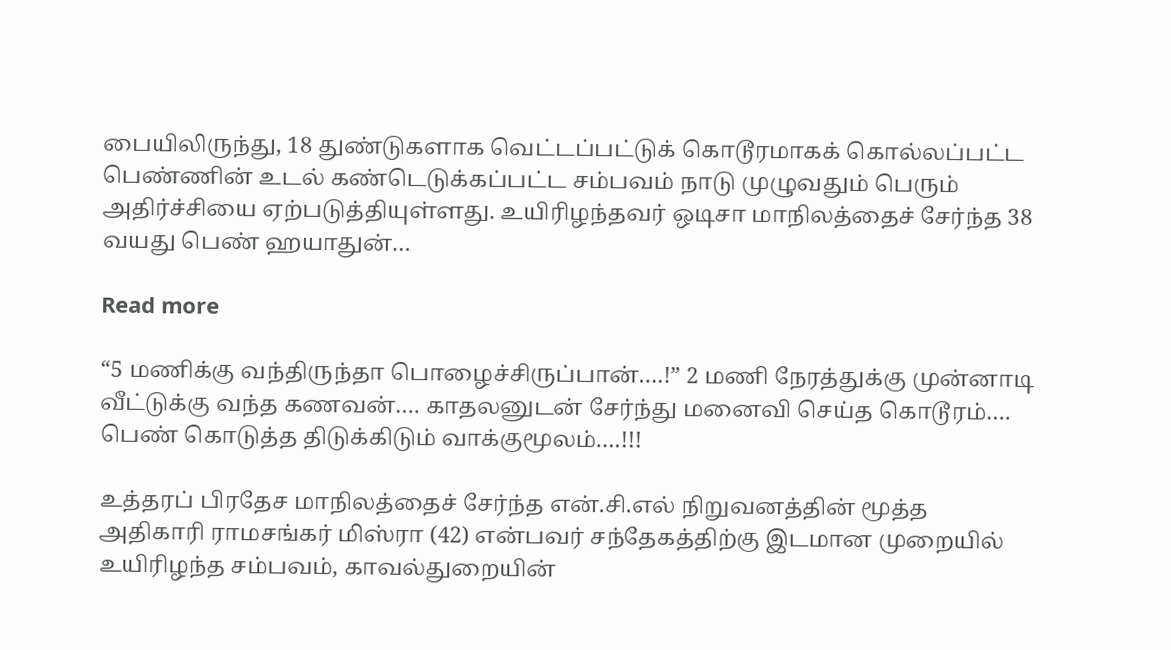பையிலிருந்து, 18 துண்டுகளாக வெட்டப்பட்டுக் கொடூரமாகக் கொல்லப்பட்ட பெண்ணின் உடல் கண்டெடுக்கப்பட்ட சம்பவம் நாடு முழுவதும் பெரும் அதிர்ச்சியை ஏற்படுத்தியுள்ளது. உயிரிழந்தவர் ஒடிசா மாநிலத்தைச் சேர்ந்த 38 வயது பெண் ஹயாதுன்…

Read more

“5 மணிக்கு வந்திருந்தா பொழைச்சிருப்பான்….!” 2 மணி நேரத்துக்கு முன்னாடி வீட்டுக்கு வந்த கணவன்…. காதலனுடன் சேர்ந்து மனைவி செய்த கொடூரம்…. பெண் கொடுத்த திடுக்கிடும் வாக்குமூலம்….!!!

உத்தரப் பிரதேச மாநிலத்தைச் சேர்ந்த என்.சி.எல் நிறுவனத்தின் மூத்த அதிகாரி ராமசங்கர் மிஸ்ரா (42) என்பவர் சந்தேகத்திற்கு இடமான முறையில் உயிரிழந்த சம்பவம், காவல்துறையின்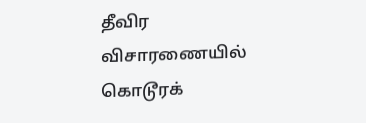தீவிர விசாரணையில் கொடூரக்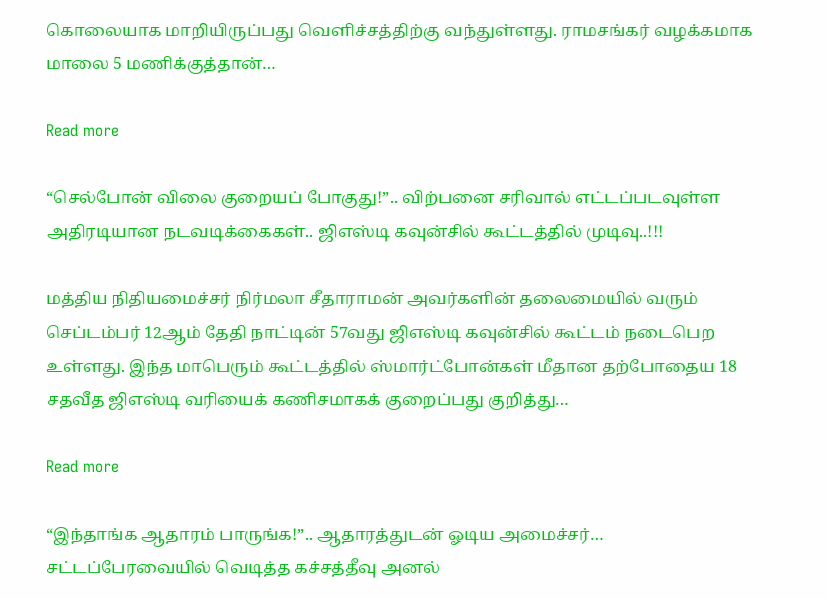கொலையாக மாறியிருப்பது வெளிச்சத்திற்கு வந்துள்ளது. ராமசங்கர் வழக்கமாக மாலை 5 மணிக்குத்தான்…

Read more

“செல்போன் விலை குறையப் போகுது!”.. விற்பனை சரிவால் எட்டப்படவுள்ள அதிரடியான நடவடிக்கைகள்.. ஜிஎஸ்டி கவுன்சில் கூட்டத்தில் முடிவு..!!!

மத்திய நிதியமைச்சர் நிர்மலா சீதாராமன் அவர்களின் தலைமையில் வரும் செப்டம்பர் 12ஆம் தேதி நாட்டின் 57வது ஜிஎஸ்டி கவுன்சில் கூட்டம் நடைபெற உள்ளது. இந்த மாபெரும் கூட்டத்தில் ஸ்மார்ட்போன்கள் மீதான தற்போதைய 18 சதவீத ஜிஎஸ்டி வரியைக் கணிசமாகக் குறைப்பது குறித்து…

Read more

“இந்தாங்க ஆதாரம் பாருங்க!”.. ஆதாரத்துடன் ஓடிய அமைச்சர்… சட்டப்பேரவையில் வெடித்த கச்சத்தீவு அனல்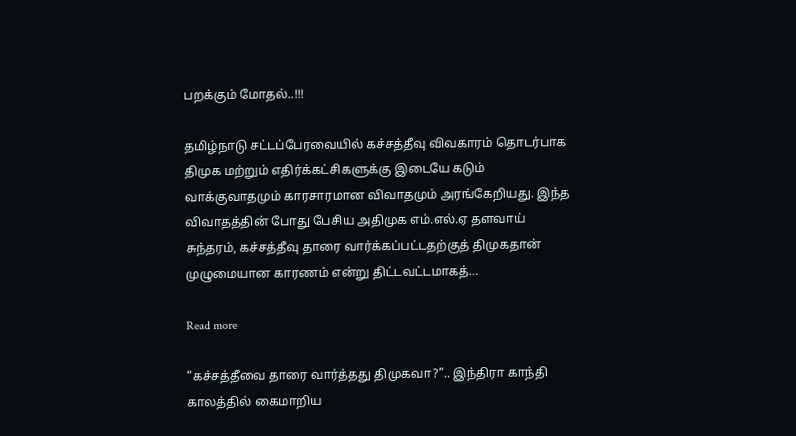பறக்கும் மோதல்..!!!

தமிழ்நாடு சட்டப்பேரவையில் கச்சத்தீவு விவகாரம் தொடர்பாக திமுக மற்றும் எதிர்க்கட்சிகளுக்கு இடையே கடும் வாக்குவாதமும் காரசாரமான விவாதமும் அரங்கேறியது. இந்த விவாதத்தின் போது பேசிய அதிமுக எம்.எல்.ஏ தளவாய் சுந்தரம், கச்சத்தீவு தாரை வார்க்கப்பட்டதற்குத் திமுகதான் முழுமையான காரணம் என்று திட்டவட்டமாகத்…

Read more

“கச்சத்தீவை தாரை வார்த்தது திமுகவா?”.. இந்திரா காந்தி காலத்தில் கைமாறிய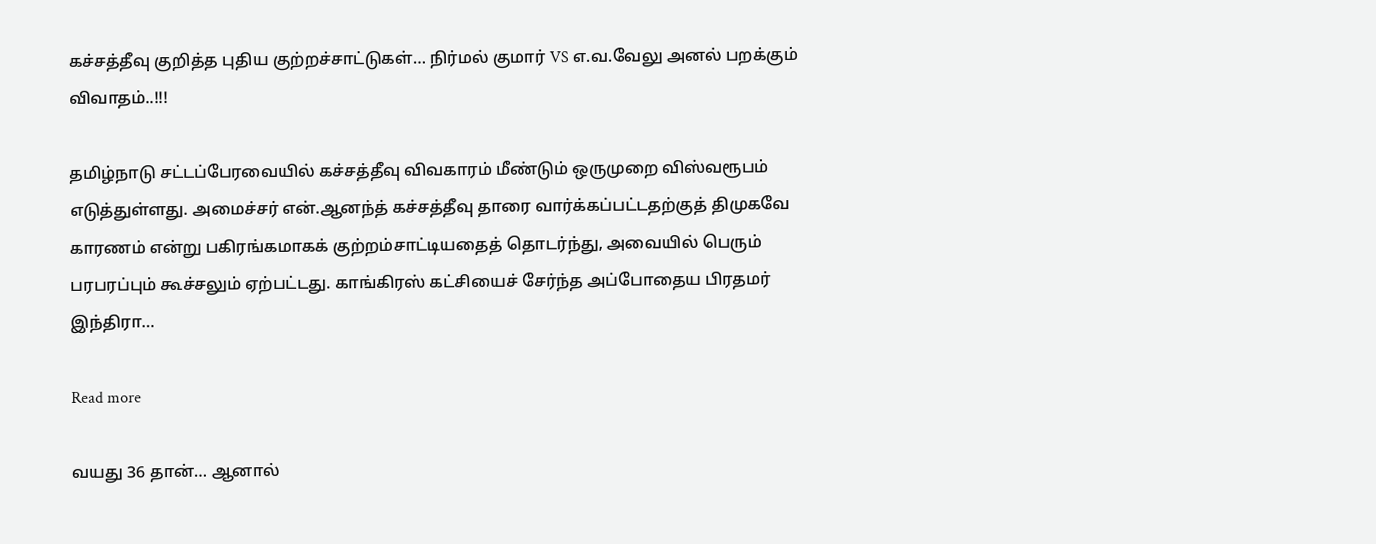கச்சத்தீவு குறித்த புதிய குற்றச்சாட்டுகள்… நிர்மல் குமார் VS எ.வ.வேலு அனல் பறக்கும் விவாதம்..!!!

தமிழ்நாடு சட்டப்பேரவையில் கச்சத்தீவு விவகாரம் மீண்டும் ஒருமுறை விஸ்வரூபம் எடுத்துள்ளது. அமைச்சர் என்.ஆனந்த் கச்சத்தீவு தாரை வார்க்கப்பட்டதற்குத் திமுகவே காரணம் என்று பகிரங்கமாகக் குற்றம்சாட்டியதைத் தொடர்ந்து, அவையில் பெரும் பரபரப்பும் கூச்சலும் ஏற்பட்டது. காங்கிரஸ் கட்சியைச் சேர்ந்த அப்போதைய பிரதமர் இந்திரா…

Read more

வயது 36 தான்… ஆனால்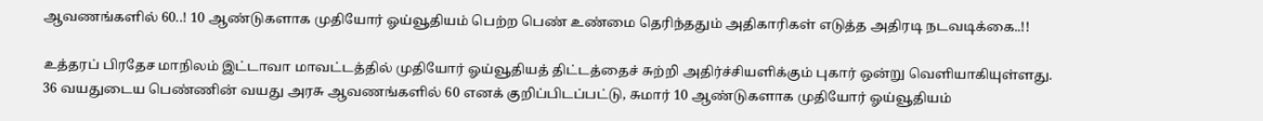ஆவணங்களில் 60..! 10 ஆண்டுகளாக முதியோர் ஓய்வூதியம் பெற்ற பெண் உண்மை தெரிந்ததும் அதிகாரிகள் எடுத்த அதிரடி நடவடிக்கை..!!

உத்தரப் பிரதேச மாநிலம் இட்டாவா மாவட்டத்தில் முதியோர் ஓய்வூதியத் திட்டத்தைச் சுற்றி அதிர்ச்சியளிக்கும் புகார் ஒன்று வெளியாகியுள்ளது. 36 வயதுடைய பெண்ணின் வயது அரசு ஆவணங்களில் 60 எனக் குறிப்பிடப்பட்டு, சுமார் 10 ஆண்டுகளாக முதியோர் ஓய்வூதியம்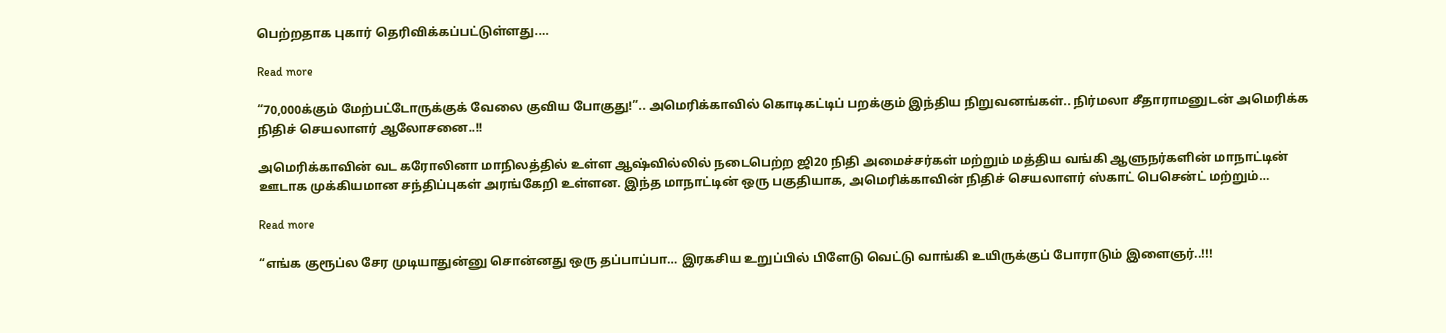பெற்றதாக புகார் தெரிவிக்கப்பட்டுள்ளது.…

Read more

“70,000க்கும் மேற்பட்டோருக்குக் வேலை குவிய போகுது!”.. அமெரிக்காவில் கொடிகட்டிப் பறக்கும் இந்திய நிறுவனங்கள்.. நிர்மலா சீதாராமனுடன் அமெரிக்க நிதிச் செயலாளர் ஆலோசனை..!!

அமெரிக்காவின் வட கரோலினா மாநிலத்தில் உள்ள ஆஷ்வில்லில் நடைபெற்ற ஜி20 நிதி அமைச்சர்கள் மற்றும் மத்திய வங்கி ஆளுநர்களின் மாநாட்டின் ஊடாக முக்கியமான சந்திப்புகள் அரங்கேறி உள்ளன. இந்த மாநாட்டின் ஒரு பகுதியாக, அமெரிக்காவின் நிதிச் செயலாளர் ஸ்காட் பெசென்ட் மற்றும்…

Read more

“எங்க குரூப்ல சேர முடியாதுன்னு சொன்னது ஒரு தப்பாப்பா… இரகசிய உறுப்பில் பிளேடு வெட்டு வாங்கி உயிருக்குப் போராடும் இளைஞர்..!!!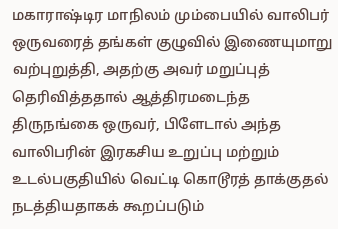மகாராஷ்டிர மாநிலம் மும்பையில் வாலிபர் ஒருவரைத் தங்கள் குழுவில் இணையுமாறு வற்புறுத்தி, அதற்கு அவர் மறுப்புத் தெரிவித்ததால் ஆத்திரமடைந்த திருநங்கை ஒருவர், பிளேடால் அந்த வாலிபரின் இரகசிய உறுப்பு மற்றும் உடல்பகுதியில் வெட்டி கொடூரத் தாக்குதல் நடத்தியதாகக் கூறப்படும்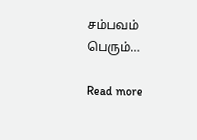சம்பவம் பெரும்…

Read more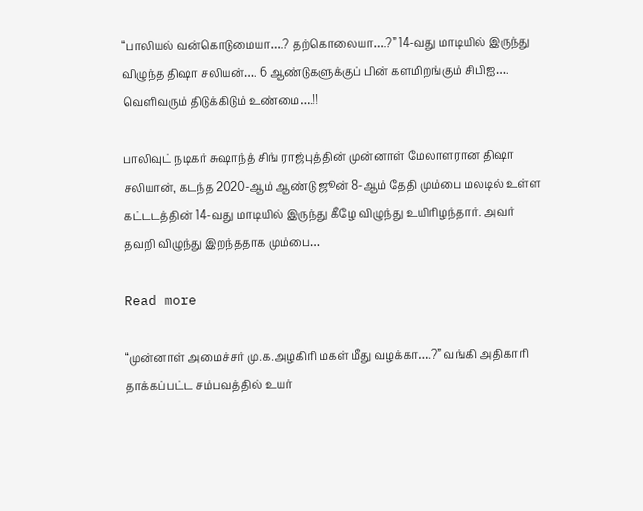“பாலியல் வன்கொடுமையா….? தற்கொலையா….?” 14-வது மாடியில் இருந்து விழுந்த திஷா சலியன்…. 6 ஆண்டுகளுக்குப் பின் களமிறங்கும் சிபிஐ…. வெளிவரும் திடுக்கிடும் உண்மை….!!

பாலிவுட் நடிகர் சுஷாந்த் சிங் ராஜ்புத்தின் முன்னாள் மேலாளரான திஷா சலியான், கடந்த 2020-ஆம் ஆண்டு ஜூன் 8-ஆம் தேதி மும்பை மலடில் உள்ள கட்டடத்தின் 14-வது மாடியில் இருந்து கீழே விழுந்து உயிரிழந்தார். அவர் தவறி விழுந்து இறந்ததாக மும்பை…

Read more

“முன்னாள் அமைச்சர் மு.க.அழகிரி மகள் மீது வழக்கா….?” வங்கி அதிகாரி தாக்கப்பட்ட சம்பவத்தில் உயர்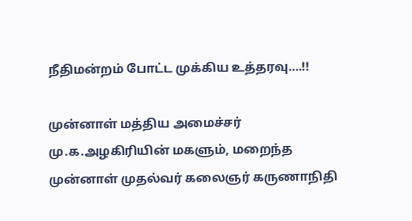நீதிமன்றம் போட்ட முக்கிய உத்தரவு….!!

முன்னாள் மத்திய அமைச்சர் மு.க.அழகிரியின் மகளும், மறைந்த முன்னாள் முதல்வர் கலைஞர் கருணாநிதி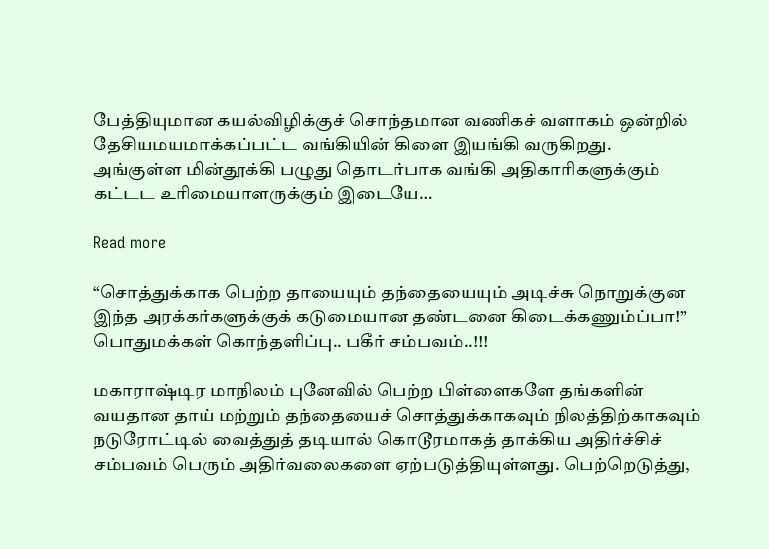பேத்தியுமான கயல்விழிக்குச் சொந்தமான வணிகச் வளாகம் ஒன்றில் தேசியமயமாக்கப்பட்ட வங்கியின் கிளை இயங்கி வருகிறது. அங்குள்ள மின்தூக்கி பழுது தொடர்பாக வங்கி அதிகாரிகளுக்கும் கட்டட உரிமையாளருக்கும் இடையே…

Read more

“சொத்துக்காக பெற்ற தாயையும் தந்தையையும் அடிச்சு நொறுக்குன இந்த அரக்கர்களுக்குக் கடுமையான தண்டனை கிடைக்கணும்ப்பா!” பொதுமக்கள் கொந்தளிப்பு.. பகீர் சம்பவம்..!!!

மகாராஷ்டிர மாநிலம் புனேவில் பெற்ற பிள்ளைகளே தங்களின் வயதான தாய் மற்றும் தந்தையைச் சொத்துக்காகவும் நிலத்திற்காகவும் நடுரோட்டில் வைத்துத் தடியால் கொடூரமாகத் தாக்கிய அதிர்ச்சிச் சம்பவம் பெரும் அதிர்வலைகளை ஏற்படுத்தியுள்ளது. பெற்றெடுத்து,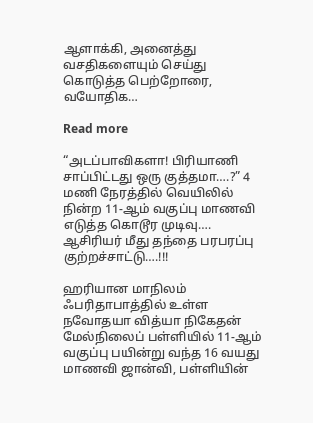ஆளாக்கி, அனைத்து வசதிகளையும் செய்து கொடுத்த பெற்றோரை, வயோதிக…

Read more

“அடப்பாவிகளா! பிரியாணி சாப்பிட்டது ஒரு குத்தமா….?” 4 மணி நேரத்தில் வெயிலில் நின்ற 11-ஆம் வகுப்பு‌ மாணவி எடுத்த கொடூர முடிவு…. ஆசிரியர் மீது தந்தை பரபரப்பு குற்றச்சாட்டு….!!!

ஹரியான மாநிலம் ஃபரிதாபாத்தில் உள்ள நவோதயா வித்யா நிகேதன் மேல்நிலைப் பள்ளியில் 11-ஆம் வகுப்பு பயின்று வந்த 16 வயது மாணவி ஜான்வி, பள்ளியின்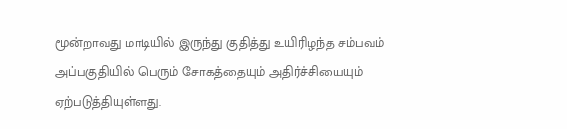மூன்றாவது மாடியில் இருந்து குதித்து உயிரிழந்த சம்பவம் அப்பகுதியில் பெரும் சோகத்தையும் அதிர்ச்சியையும் ஏற்படுத்தியுள்ளது.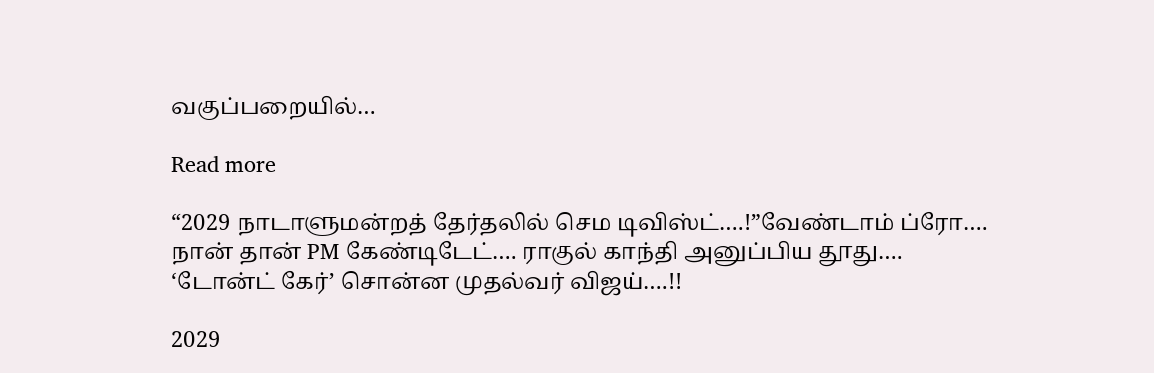வகுப்பறையில்…

Read more

“2029 நாடாளுமன்றத் தேர்தலில் செம டிவிஸ்ட்….!”வேண்டாம் ப்ரோ…. நான் தான் PM கேண்டிடேட்…. ராகுல் காந்தி அனுப்பிய தூது…. ‘டோன்ட் கேர்’ சொன்ன முதல்வர் விஜய்….!!

2029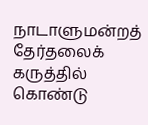நாடாளுமன்றத் தேர்தலைக் கருத்தில் கொண்டு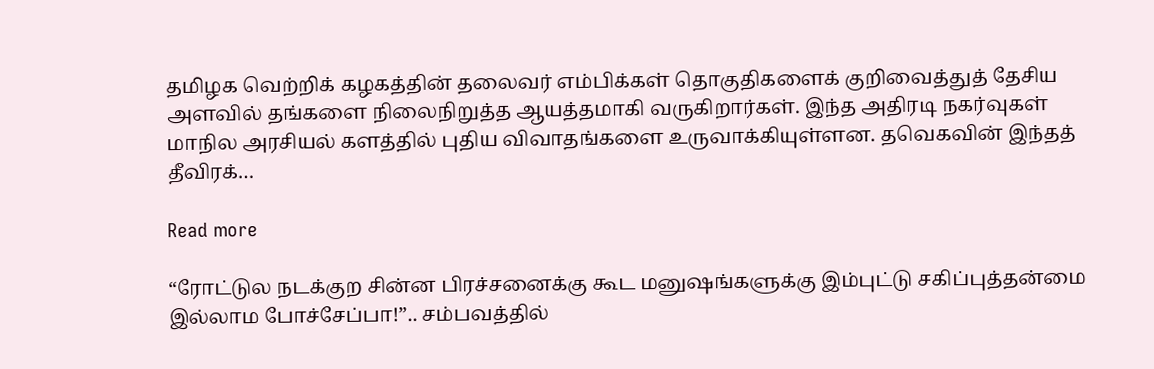தமிழக வெற்றிக் கழகத்தின் தலைவர் எம்பிக்கள் தொகுதிகளைக் குறிவைத்துத் தேசிய அளவில் தங்களை நிலைநிறுத்த ஆயத்தமாகி வருகிறார்கள். இந்த அதிரடி நகர்வுகள் மாநில அரசியல் களத்தில் புதிய விவாதங்களை உருவாக்கியுள்ளன. தவெகவின் இந்தத் தீவிரக்…

Read more

“ரோட்டுல நடக்குற சின்ன பிரச்சனைக்கு கூட மனுஷங்களுக்கு இம்புட்டு சகிப்புத்தன்மை இல்லாம போச்சேப்பா!”.. சம்பவத்தில்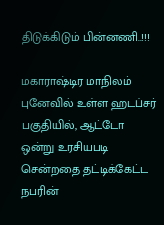திடுக்கிடும் பின்னணி..!!!

மகாராஷ்டிர மாநிலம் புனேவில் உள்ள ஹடப்சர் பகுதியில், ஆட்டோ ஒன்று உரசியபடி சென்றதை தட்டிக்கேட்ட நபரின்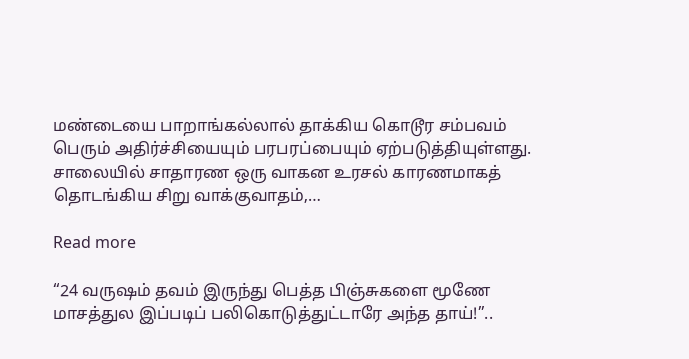மண்டையை பாறாங்கல்லால் தாக்கிய கொடூர சம்பவம் பெரும் அதிர்ச்சியையும் பரபரப்பையும் ஏற்படுத்தியுள்ளது. சாலையில் சாதாரண ஒரு வாகன உரசல் காரணமாகத் தொடங்கிய சிறு வாக்குவாதம்,…

Read more

“24 வருஷம் தவம் இருந்து பெத்த பிஞ்சுகளை மூணே மாசத்துல இப்படிப் பலிகொடுத்துட்டாரே அந்த தாய்!”..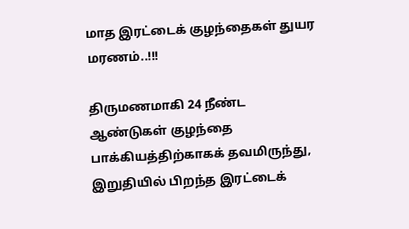மாத இரட்டைக் குழந்தைகள் துயர மரணம்..!!!

திருமணமாகி 24 நீண்ட ஆண்டுகள் குழந்தை பாக்கியத்திற்காகக் தவமிருந்து, இறுதியில் பிறந்த இரட்டைக்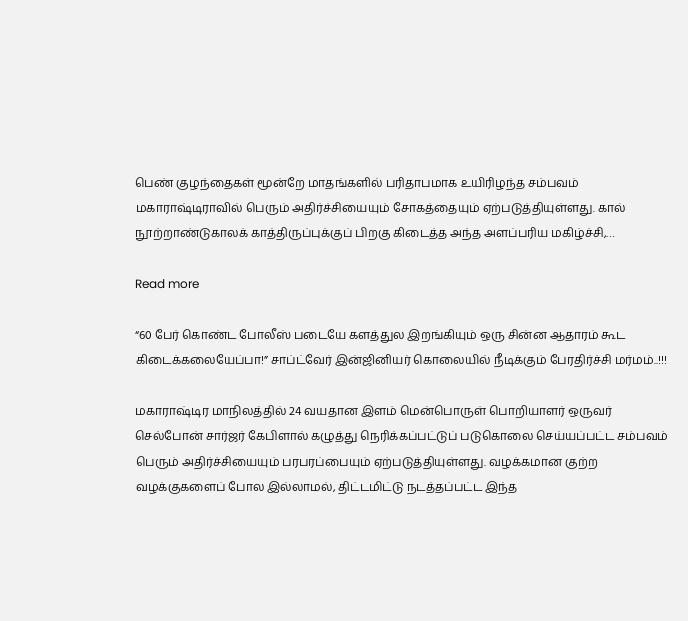பெண் குழந்தைகள் மூன்றே மாதங்களில் பரிதாபமாக உயிரிழந்த சம்பவம் மகாராஷ்டிராவில் பெரும் அதிர்ச்சியையும் சோகத்தையும் ஏற்படுத்தியுள்ளது. கால் நூற்றாண்டுகாலக் காத்திருப்புக்குப் பிறகு கிடைத்த அந்த அளப்பரிய மகிழ்ச்சி,…

Read more

“60 பேர் கொண்ட போலீஸ் படையே களத்துல இறங்கியும் ஒரு சின்ன ஆதாரம் கூட கிடைக்கலையேப்பா!” சாப்ட்வேர் இன்ஜினியர் கொலையில் நீடிக்கும் பேரதிர்ச்சி மர்மம்..!!!

மகாராஷ்டிர மாநிலத்தில் 24 வயதான இளம் மென்பொருள் பொறியாளர் ஒருவர் செல்போன் சார்ஜர் கேபிளால் கழுத்து நெரிக்கப்பட்டுப் படுகொலை செய்யப்பட்ட சம்பவம் பெரும் அதிர்ச்சியையும் பரபரப்பையும் ஏற்படுத்தியுள்ளது. வழக்கமான குற்ற வழக்குகளைப் போல இல்லாமல், திட்டமிட்டு நடத்தப்பட்ட இந்த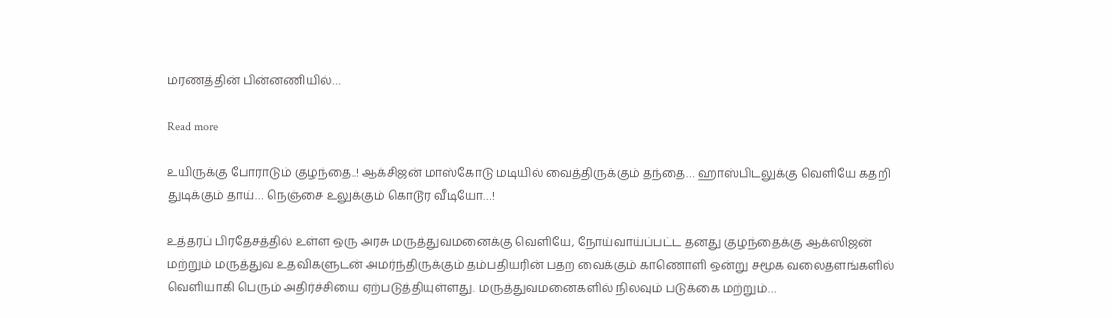மரணத்தின் பின்னணியில்…

Read more

உயிருக்கு போராடும் குழந்தை..! ஆக்சிஜன் மாஸ்கோடு மடியில் வைத்திருக்கும் தந்தை… ஹாஸ்பிடலுக்கு வெளியே கதறி துடிக்கும் தாய்… நெஞ்சை உலுக்கும் கொடூர வீடியோ…!

உத்தரப் பிரதேசத்தில் உள்ள ஒரு அரசு மருத்துவமனைக்கு வெளியே, நோய்வாய்ப்பட்ட தனது குழந்தைக்கு ஆக்ஸிஜன் மற்றும் மருத்துவ உதவிகளுடன் அமர்ந்திருக்கும் தம்பதியரின் பதற வைக்கும் காணொளி ஒன்று சமூக வலைதளங்களில் வெளியாகி பெரும் அதிர்ச்சியை ஏற்படுத்தியுள்ளது. மருத்துவமனைகளில் நிலவும் படுக்கை மற்றும்…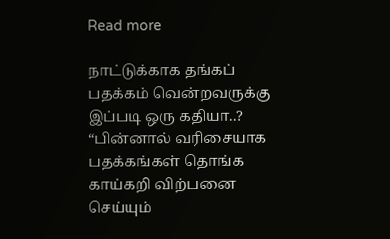Read more

நாட்டுக்காக தங்கப் பதக்கம் வென்றவருக்கு இப்படி ஒரு கதியா..? “பின்னால் வரிசையாக பதக்கங்கள் தொங்க காய்கறி விற்பனை செய்யும்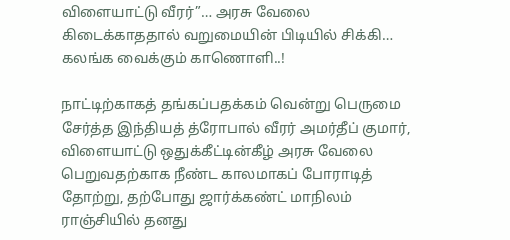விளையாட்டு வீரர்”… அரசு வேலை கிடைக்காததால் வறுமையின் பிடியில் சிக்கி… கலங்க வைக்கும் காணொளி..!

நாட்டிற்காகத் தங்கப்பதக்கம் வென்று பெருமை சேர்த்த இந்தியத் த்ரோபால் வீரர் அமர்தீப் குமார், விளையாட்டு ஒதுக்கீட்டின்கீழ் அரசு வேலை பெறுவதற்காக நீண்ட காலமாகப் போராடித் தோற்று, தற்போது ஜார்க்கண்ட் மாநிலம் ராஞ்சியில் தனது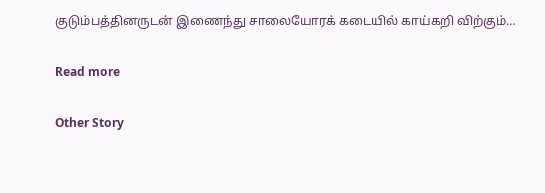குடும்பத்தினருடன் இணைந்து சாலையோரக் கடையில் காய்கறி விற்கும்…

Read more

Other Story